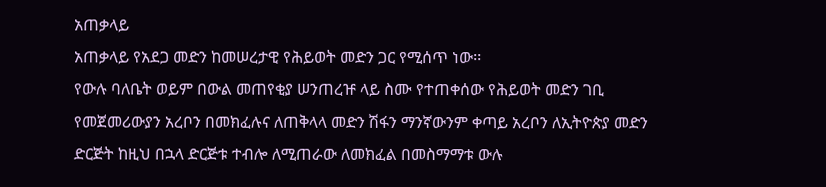አጠቃላይ
አጠቃላይ የአደጋ መድን ከመሠረታዊ የሕይወት መድን ጋር የሚሰጥ ነው፡፡
የውሉ ባለቤት ወይም በውል መጠየቂያ ሠንጠረዡ ላይ ስሙ የተጠቀሰው የሕይወት መድን ገቢ የመጀመሪውያን አረቦን በመክፈሉና ለጠቅላላ መድን ሽፋን ማንኛውንም ቀጣይ አረቦን ለኢትዮጵያ መድን ድርጅት ከዚህ በኋላ ድርጅቱ ተብሎ ለሚጠራው ለመክፈል በመስማማቱ ውሉ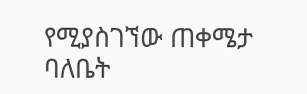የሚያስገኘው ጠቀሜታ ባለቤት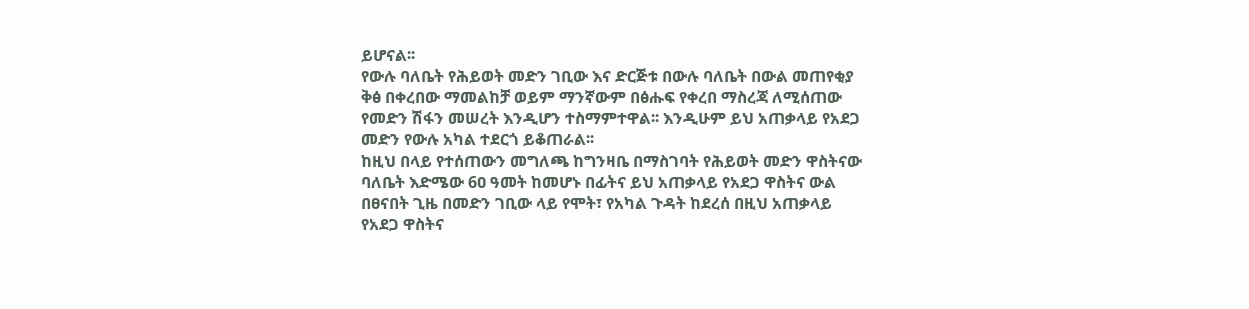ይሆናል፡፡
የውሉ ባለቤት የሕይወት መድን ገቢው እና ድርጅቱ በውሉ ባለቤት በውል መጠየቂያ ቅፅ በቀረበው ማመልከቻ ወይም ማንኛውም በፅሑፍ የቀረበ ማስረጃ ለሚሰጠው የመድን ሽፋን መሠረት እንዲሆን ተስማምተዋል፡፡ እንዲሁም ይህ አጠቃላይ የአደጋ መድን የውሉ አካል ተደርጎ ይቆጠራል፡፡
ከዚህ በላይ የተሰጠውን መግለጫ ከግንዛቤ በማስገባት የሕይወት መድን ዋስትናው ባለቤት እድሜው 6ዐ ዓመት ከመሆኑ በፊትና ይህ አጠቃላይ የአደጋ ዋስትና ውል በፀናበት ጊዜ በመድን ገቢው ላይ የሞት፣ የአካል ጉዳት ከደረሰ በዚህ አጠቃላይ የአደጋ ዋስትና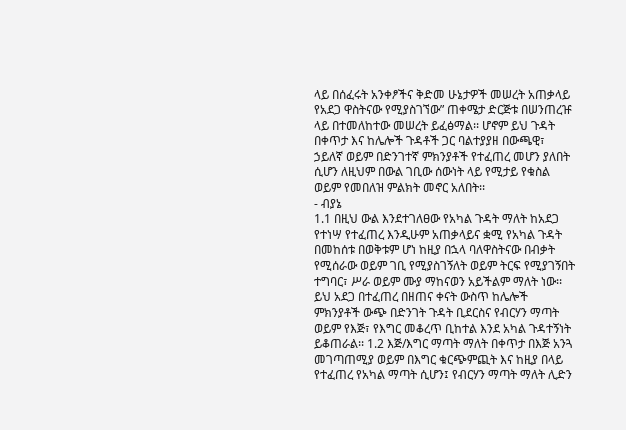ላይ በሰፈሩት አንቀፆችና ቅድመ ሁኔታዎች መሠረት አጠቃላይ የአደጋ ዋስትናው የሚያስገኘው” ጠቀሜታ ድርጅቱ በሠንጠረዡ ላይ በተመለከተው መሠረት ይፈፅማል፡፡ ሆኖም ይህ ጉዳት በቀጥታ እና ከሌሎች ጉዳቶች ጋር ባልተያያዘ በውጫዊ፣ ኃይለኛ ወይም በድንገተኛ ምክንያቶች የተፈጠረ መሆን ያለበት ሲሆን ለዚህም በውል ገቢው ሰውነት ላይ የሚታይ የቁስል ወይም የመበለዝ ምልክት መኖር አለበት፡፡
- ብያኔ
1.1 በዚህ ውል እንደተገለፀው የአካል ጉዳት ማለት ከአደጋ የተነሣ የተፈጠረ እንዲሁም አጠቃላይና ቋሚ የአካል ጉዳት በመከሰቱ በወቅቱም ሆነ ከዚያ በኋላ ባለዋስትናው በብቃት የሚሰራው ወይም ገቢ የሚያስገኝለት ወይም ትርፍ የሚያገኝበት ተግባር፣ ሥራ ወይም ሙያ ማከናወን አይችልም ማለት ነው፡፡
ይህ አደጋ በተፈጠረ በዘጠና ቀናት ውስጥ ከሌሎች ምክንያቶች ውጭ በድንገት ጉዳት ቢደርስና የብርሃን ማጣት ወይም የእጅ፣ የእግር መቆረጥ ቢከተል እንደ አካል ጉዳተኝነት ይቆጠራል፡፡ 1.2 እጅ/እግር ማጣት ማለት በቀጥታ በእጅ አንጓ መገጣጠሚያ ወይም በእግር ቁርጭምጪት እና ከዚያ በላይ የተፈጠረ የአካል ማጣት ሲሆን፤ የብርሃን ማጣት ማለት ሊድን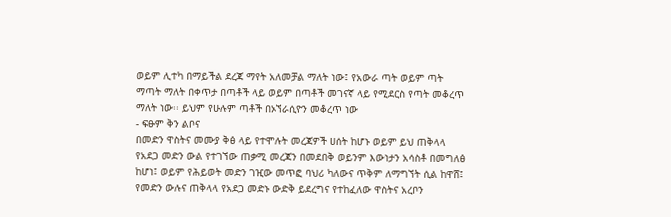ወይም ሊተካ በማይችል ደረጃ ማየት አለመቻል ማለት ነው፤ የአውራ ጣት ወይም ጣት ማጣት ማለት በቀጥታ በጣቶች ላይ ወይም በጣቶች መገናኛ ላይ የሚደርስ የጣት መቆረጥ ማለት ነው፡፡ ይህም የሁሉም ጣቶች በኦኘራሲዮን መቆረጥ ነው
- ፍፁም ቅን ልቦና
በመድን ዋስትና መሙያ ቅፅ ላይ የተሞሉት መረጃዎች ሀሰት ከሆኑ ወይም ይህ ጠቅላላ የአደጋ መድን ውል የተገኘው ጠቃሚ መረጃን በመደበቅ ወይንም እውነታን አሳስቶ በመግለፅ ከሆነ፤ ወይም የሕይወት መድን ገዢው መጥፎ ባህሪ ካለውና ጥቅም ለማግኘት ሲል ከዋሸ፤ የመድን ውሉና ጠቅላላ የአደጋ መድኑ ውድቅ ይደረግና የተከፈለው ዋስትና አረቦን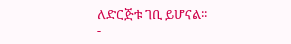ለድርጅቱ ገቢ ይሆናል፡፡
-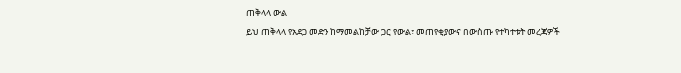ጠቅላላ ውል
ይህ ጠቅላላ የአደጋ መድን ከማመልከቻው ጋር የውል፣ መጠየቂያውና በውስጡ የተካተቱት መረጃዎች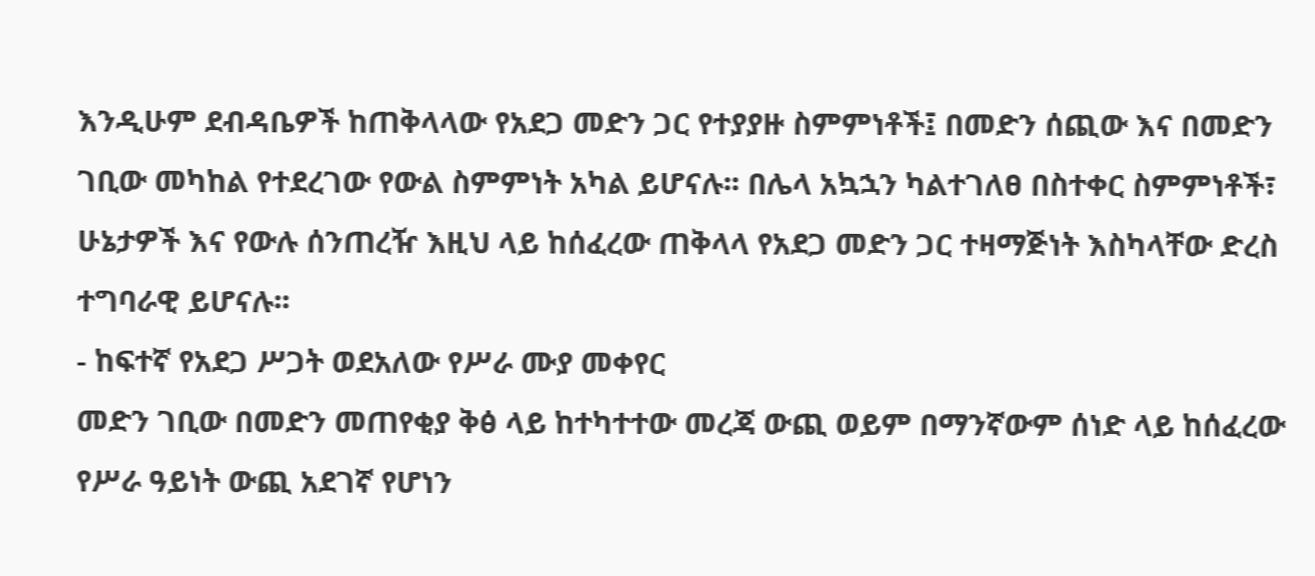እንዲሁም ደብዳቤዎች ከጠቅላላው የአደጋ መድን ጋር የተያያዙ ስምምነቶች፤ በመድን ሰጪው እና በመድን ገቢው መካከል የተደረገው የውል ስምምነት አካል ይሆናሉ፡፡ በሌላ አኳኋን ካልተገለፀ በስተቀር ስምምነቶች፣ ሁኔታዎች እና የውሉ ሰንጠረዥ እዚህ ላይ ከሰፈረው ጠቅላላ የአደጋ መድን ጋር ተዛማጅነት እስካላቸው ድረስ ተግባራዊ ይሆናሉ፡፡
- ከፍተኛ የአደጋ ሥጋት ወደአለው የሥራ ሙያ መቀየር
መድን ገቢው በመድን መጠየቂያ ቅፅ ላይ ከተካተተው መረጃ ውጪ ወይም በማንኛውም ሰነድ ላይ ከሰፈረው የሥራ ዓይነት ውጪ አደገኛ የሆነን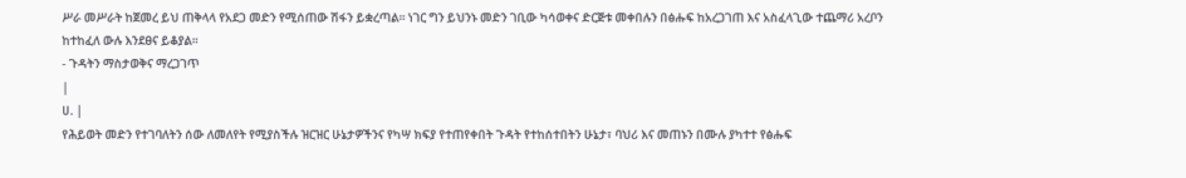ሥራ መሥራት ከጀመረ ይህ ጠቅላላ የአደጋ መድን የሚሰጠው ሽፋን ይቋረጣል፡፡ ነገር ግን ይህንኑ መድን ገቢው ካሳወቀና ድርጅቱ መቀበሉን በፅሑፍ ከአረጋገጠ እና አስፈላጊው ተጨማሪ አረቦን ከተከፈለ ውሉ እንደፀና ይቆያል፡፡
- ጉዳትን ማስታወቅና ማረጋገጥ
|
ሀ. |
የሕይወት መድን የተገባለትን ሰው ለመለየት የሚያስችሉ ዝርዝር ሁኔታዎችንና የካሣ ክፍያ የተጠየቀበት ጉዳት የተከሰተበትን ሁኔታ፣ ባህሪ እና መጠኑን በሙሉ ያካተተ የፅሑፍ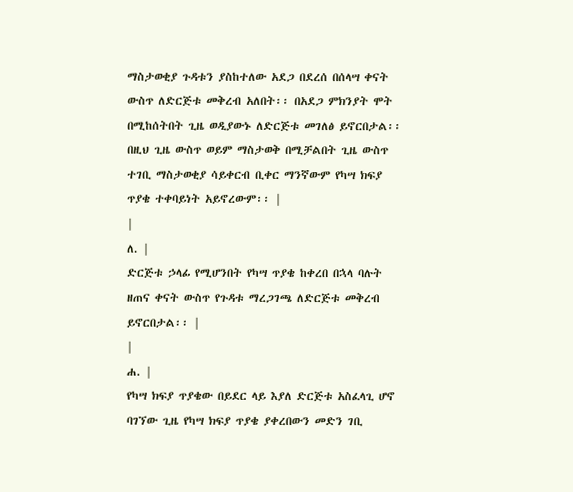ማስታወቂያ ጉዳቱን ያስከተለው አደጋ በደረሰ በሰላሣ ቀናት ውስጥ ለድርጅቱ መቅረብ አለበት፡፡ በአደጋ ምክንያት ሞት በሚከሰትበት ጊዜ ወዲያውኑ ለድርጅቱ መገለፅ ይኖርበታል፡፡ በዚህ ጊዜ ውስጥ ወይም ማስታወቅ በሚቻልበት ጊዜ ውስጥ ተገቢ ማስታወቂያ ሳይቀርብ ቢቀር ማንኛውም የካሣ ክፍያ ጥያቄ ተቀባይነት አይኖረውም፡፡ |
|
ለ. |
ድርጅቱ ኃላፊ የሚሆንበት የካሣ ጥያቄ ከቀረበ በኋላ ባሉት ዘጠና ቀናት ውስጥ የጉዳቱ ማረጋገጫ ለድርጅቱ መቅረብ ይኖርበታል፡፡ |
|
ሐ. |
የካሣ ክፍያ ጥያቄው በይደር ላይ እያለ ድርጅቱ አስፈላጊ ሆኖ ባገኘው ጊዜ የካሣ ክፍያ ጥያቄ ያቀረበውን መድን ገቢ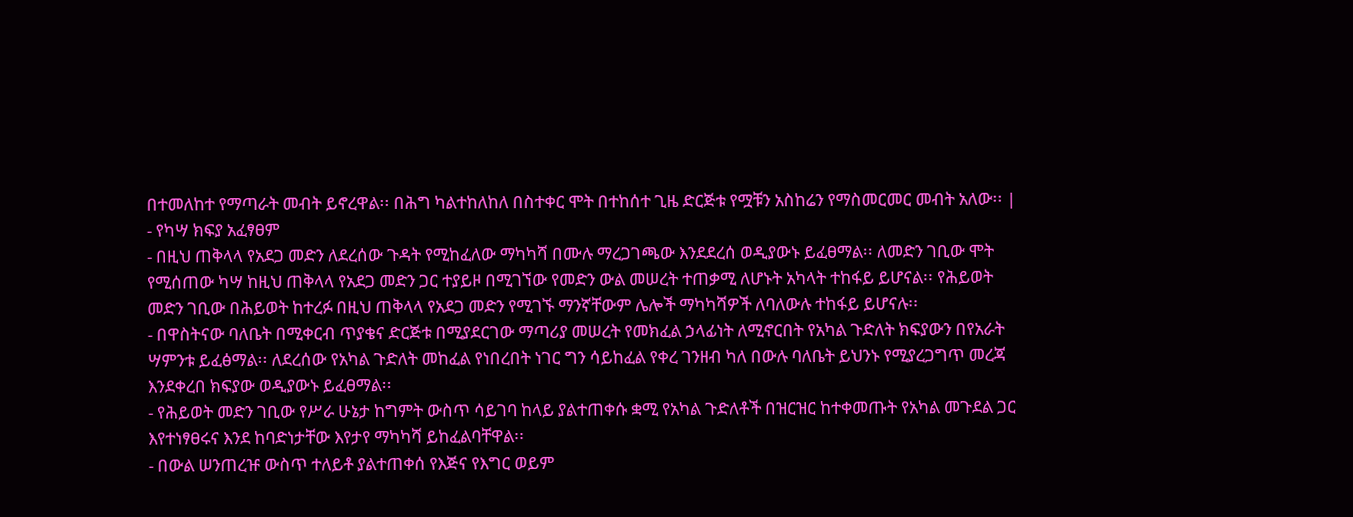በተመለከተ የማጣራት መብት ይኖረዋል፡፡ በሕግ ካልተከለከለ በስተቀር ሞት በተከሰተ ጊዜ ድርጅቱ የሟቹን አስከሬን የማስመርመር መብት አለው፡፡ |
- የካሣ ክፍያ አፈፃፀም
- በዚህ ጠቅላላ የአደጋ መድን ለደረሰው ጉዳት የሚከፈለው ማካካሻ በሙሉ ማረጋገጫው እንደደረሰ ወዲያውኑ ይፈፀማል፡፡ ለመድን ገቢው ሞት የሚሰጠው ካሣ ከዚህ ጠቅላላ የአደጋ መድን ጋር ተያይዞ በሚገኘው የመድን ውል መሠረት ተጠቃሚ ለሆኑት አካላት ተከፋይ ይሆናል፡፡ የሕይወት መድን ገቢው በሕይወት ከተረፉ በዚህ ጠቅላላ የአደጋ መድን የሚገኙ ማንኛቸውም ሌሎች ማካካሻዎች ለባለውሉ ተከፋይ ይሆናሉ፡፡
- በዋስትናው ባለቤት በሚቀርብ ጥያቄና ድርጅቱ በሚያደርገው ማጣሪያ መሠረት የመክፈል ኃላፊነት ለሚኖርበት የአካል ጉድለት ክፍያውን በየአራት ሣምንቱ ይፈፅማል፡፡ ለደረሰው የአካል ጉድለት መከፈል የነበረበት ነገር ግን ሳይከፈል የቀረ ገንዘብ ካለ በውሉ ባለቤት ይህንኑ የሚያረጋግጥ መረጃ እንደቀረበ ክፍያው ወዲያውኑ ይፈፀማል፡፡
- የሕይወት መድን ገቢው የሥራ ሁኔታ ከግምት ውስጥ ሳይገባ ከላይ ያልተጠቀሱ ቋሚ የአካል ጉድለቶች በዝርዝር ከተቀመጡት የአካል መጉደል ጋር እየተነፃፀሩና እንደ ከባድነታቸው እየታየ ማካካሻ ይከፈልባቸዋል፡፡
- በውል ሠንጠረዡ ውስጥ ተለይቶ ያልተጠቀሰ የእጅና የእግር ወይም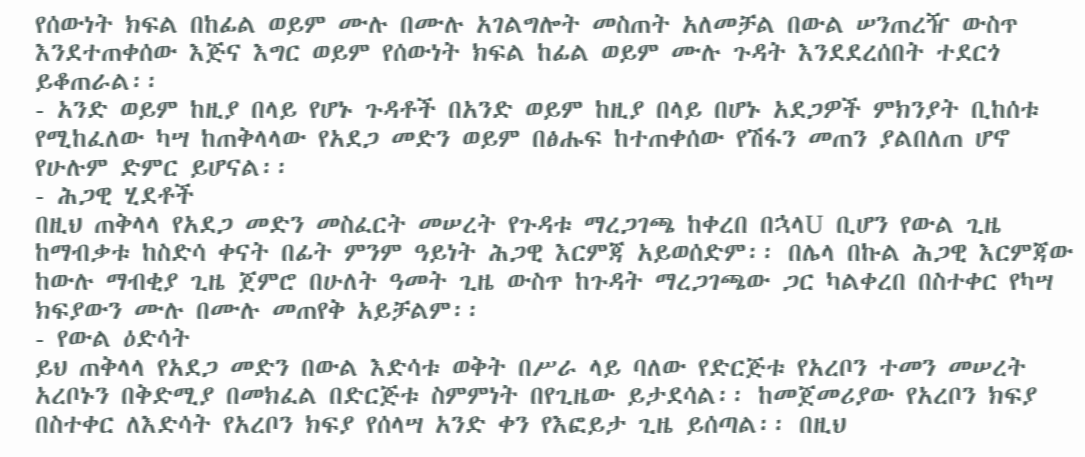የሰውነት ክፍል በከፊል ወይም ሙሉ በሙሉ አገልግሎት መስጠት አለመቻል በውል ሠንጠረዥ ውስጥ እንደተጠቀሰው እጅና እግር ወይም የሰውነት ክፍል ከፊል ወይም ሙሉ ጉዳት እንደደረሰበት ተደርጎ ይቆጠራል፡፡
- አንድ ወይም ከዚያ በላይ የሆኑ ጉዳቶች በአንድ ወይም ከዚያ በላይ በሆኑ አደጋዎች ምክንያት ቢከሰቱ የሚከፈለው ካሣ ከጠቅላላው የአደጋ መድን ወይም በፅሑፍ ከተጠቀሰው የሽፋን መጠን ያልበለጠ ሆኖ የሁሉም ድምር ይሆናል፡፡
- ሕጋዊ ሂደቶች
በዚህ ጠቅላላ የአደጋ መድን መስፈርት መሠረት የጉዳቱ ማረጋገጫ ከቀረበ በኋላU ቢሆን የውል ጊዜ ከማብቃቱ ከስድሳ ቀናት በፊት ምንም ዓይነት ሕጋዊ እርምጃ አይወሰድም፡፡ በሌላ በኩል ሕጋዊ እርምጃው ከውሉ ማብቂያ ጊዜ ጀምሮ በሁለት ዓመት ጊዜ ውስጥ ከጉዳት ማረጋገጫው ጋር ካልቀረበ በስተቀር የካሣ ክፍያውን ሙሉ በሙሉ መጠየቅ አይቻልም፡፡
- የውል ዕድሳት
ይህ ጠቅላላ የአደጋ መድን በውል እድሳቱ ወቅት በሥራ ላይ ባለው የድርጅቱ የአረቦን ተመን መሠረት አረቦኑን በቅድሚያ በመክፈል በድርጅቱ ስምምነት በየጊዜው ይታደሳል፡፡ ከመጀመሪያው የአረቦን ክፍያ በስተቀር ለእድሳት የአረቦን ክፍያ የሰላሣ አንድ ቀን የእፎይታ ጊዜ ይሰጣል፡፡ በዚህ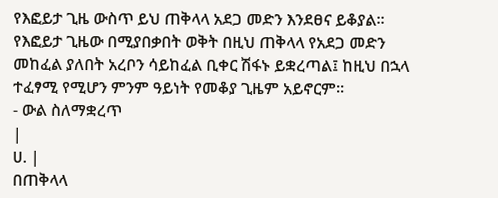የእፎይታ ጊዜ ውስጥ ይህ ጠቅላላ አደጋ መድን እንደፀና ይቆያል፡፡ የእፎይታ ጊዜው በሚያበቃበት ወቅት በዚህ ጠቅላላ የአደጋ መድን መከፈል ያለበት አረቦን ሳይከፈል ቢቀር ሽፋኑ ይቋረጣል፤ ከዚህ በኋላ ተፈፃሚ የሚሆን ምንም ዓይነት የመቆያ ጊዜም አይኖርም፡፡
- ውል ስለማቋረጥ
|
ሀ. |
በጠቅላላ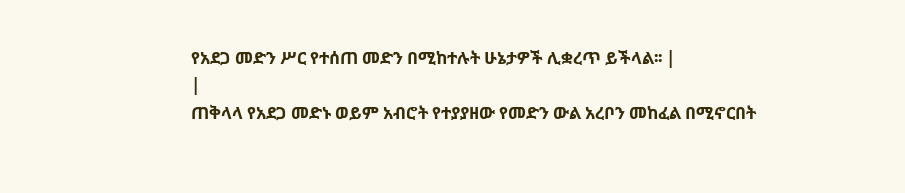የአደጋ መድን ሥር የተሰጠ መድን በሚከተሉት ሁኔታዎች ሊቋረጥ ይችላል፡፡ |
|
ጠቅላላ የአደጋ መድኑ ወይም አብሮት የተያያዘው የመድን ውል አረቦን መከፈል በሚኖርበት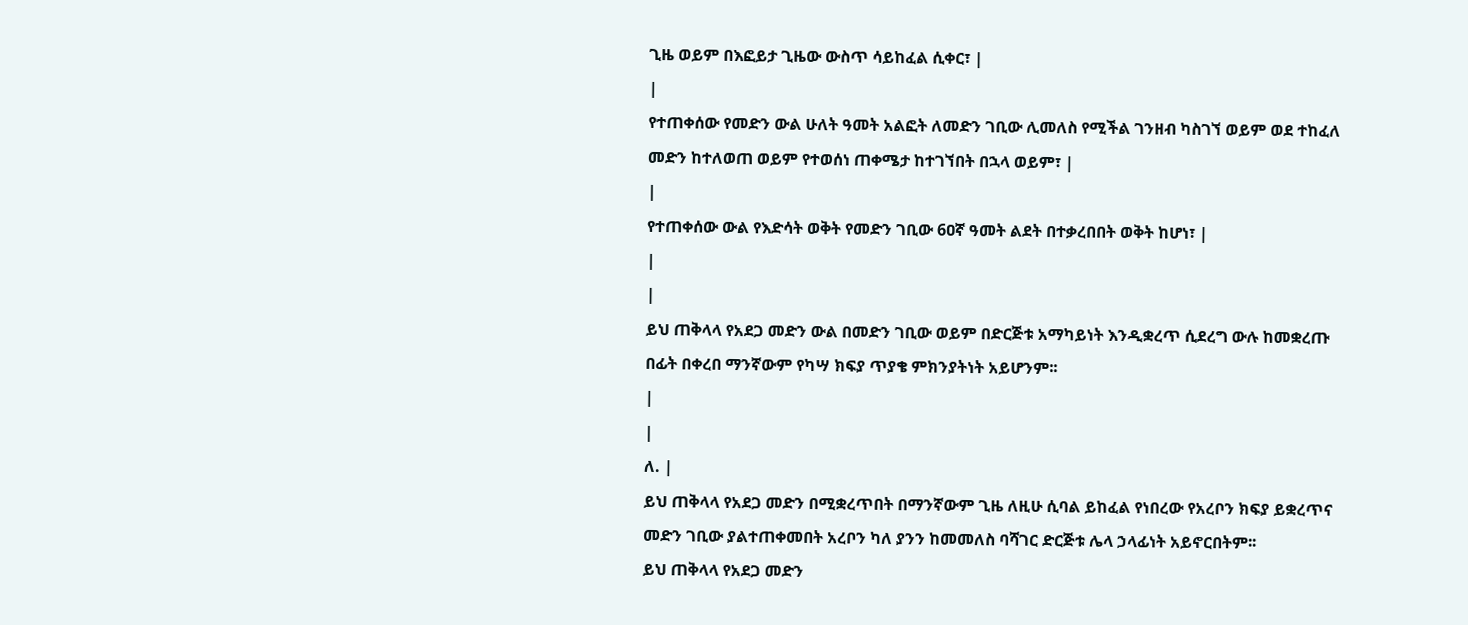ጊዜ ወይም በእፎይታ ጊዜው ውስጥ ሳይከፈል ሲቀር፣ |
|
የተጠቀሰው የመድን ውል ሁለት ዓመት አልፎት ለመድን ገቢው ሊመለስ የሚችል ገንዘብ ካስገኘ ወይም ወደ ተከፈለ መድን ከተለወጠ ወይም የተወሰነ ጠቀሜታ ከተገኘበት በኋላ ወይም፣ |
|
የተጠቀሰው ውል የእድሳት ወቅት የመድን ገቢው 6ዐኛ ዓመት ልደት በተቃረበበት ወቅት ከሆነ፣ |
|
|
ይህ ጠቅላላ የአደጋ መድን ውል በመድን ገቢው ወይም በድርጅቱ አማካይነት እንዲቋረጥ ሲደረግ ውሉ ከመቋረጡ በፊት በቀረበ ማንኛውም የካሣ ክፍያ ጥያቄ ምክንያትነት አይሆንም፡፡
|
|
ለ. |
ይህ ጠቅላላ የአደጋ መድን በሚቋረጥበት በማንኛውም ጊዜ ለዚሁ ሲባል ይከፈል የነበረው የአረቦን ክፍያ ይቋረጥና መድን ገቢው ያልተጠቀመበት አረቦን ካለ ያንን ከመመለስ ባሻገር ድርጅቱ ሌላ ኃላፊነት አይኖርበትም፡፡
ይህ ጠቅላላ የአደጋ መድን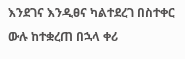እንደገና እንዲፀና ካልተደረገ በስተቀር ውሉ ከተቋረጠ በኋላ ቀሪ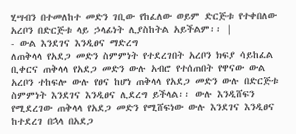ሂሣብን በተመለከተ መድን ገቢው የከፈለው ወይም ድርጅቱ የተቀበለው አረቦን በድርጅቱ ላይ ኃላፊነት ሊያስከትል አይችልም፡፡ |
- ውል እንደገና እንዲፀና ማድረግ
ለጠቅላላ የአደጋ መድን ስምምነት የተደረገበት አረቦን ክፍያ ሳይከፈል ቢቀርና ጠቅላላ የአደጋ መድን ውሉ አብሮ የተሰጠበት የዋናው ውል አረቦን ተከፍሎ ውሉ የፀና ከሆነ ጠቅላላ የአደጋ መድን ውሉ በድርጅቱ ስምምነት እንደገና እንዲፀና ሊደረግ ይችላል፡፡ ውሉ እንዲሸፍን የሚደረገው ጠቅላላ የአደጋ መድን የሚሸፍነው ውሉ እንደገና እንዲፀና ከተደረገ በኋላ በአደጋ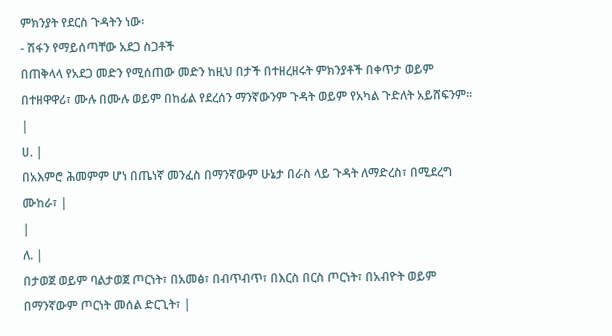ምክንያት የደርስ ጉዳትን ነው፡
- ሽፋን የማይሰጣቸው አደጋ ስጋቶች
በጠቅላላ የአደጋ መድን የሚሰጠው መድን ከዚህ በታች በተዘረዘሩት ምክንያቶች በቀጥታ ወይም በተዘዋዋሪ፣ ሙሉ በሙሉ ወይም በከፊል የደረሰን ማንኛውንም ጉዳት ወይም የአካል ጉድለት አይሸፍንም፡፡
|
ሀ. |
በአእምሮ ሕመምም ሆነ በጤነኛ መንፈስ በማንኛውም ሁኔታ በራስ ላይ ጉዳት ለማድረስ፣ በሚደረግ ሙከራ፣ |
|
ለ. |
በታወጀ ወይም ባልታወጀ ጦርነት፣ በአመፅ፣ በብጥብጥ፣ በእርስ በርስ ጦርነት፣ በአብዮት ወይም በማንኛውም ጦርነት መሰል ድርጊት፣ |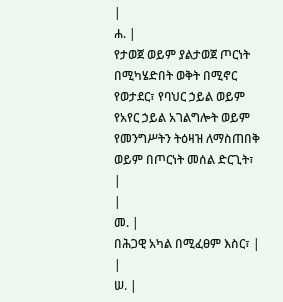|
ሐ. |
የታወጀ ወይም ያልታወጀ ጦርነት በሚካሄድበት ወቅት በሚኖር የወታደር፣ የባህር ኃይል ወይም የአየር ኃይል አገልግሎት ወይም የመንግሥትን ትዕዛዝ ለማስጠበቅ ወይም በጦርነት መሰል ድርጊት፣ |
|
መ. |
በሕጋዊ አካል በሚፈፀም እስር፣ |
|
ሠ. |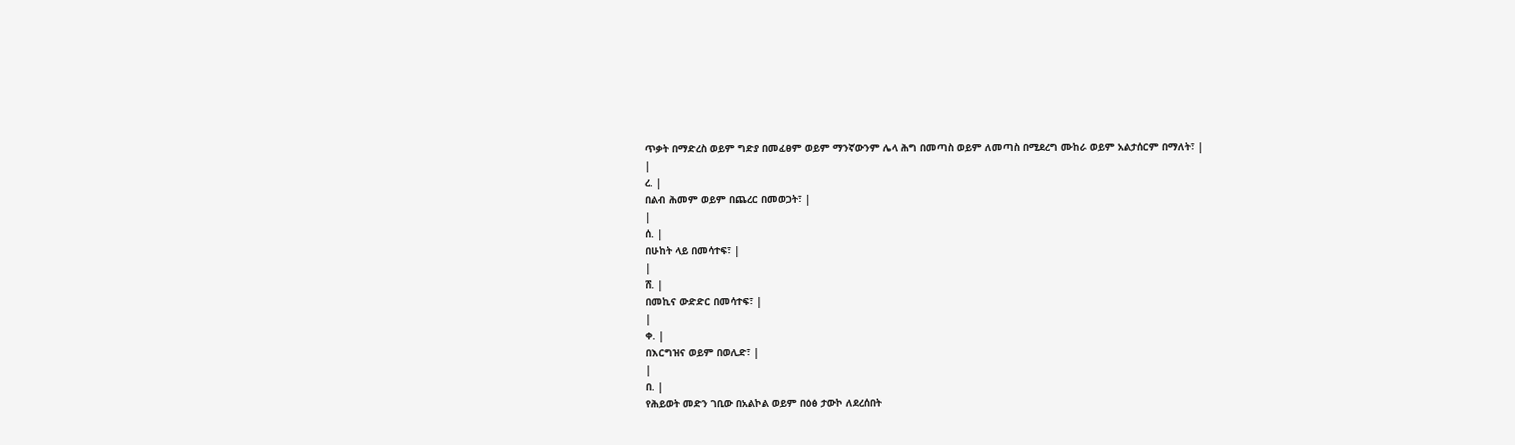ጥቃት በማድረስ ወይም ግድያ በመፈፀም ወይም ማንኛውንም ሌላ ሕግ በመጣስ ወይም ለመጣስ በሚደረግ ሙከራ ወይም አልታሰርም በማለት፣ |
|
ረ. |
በልብ ሕመም ወይም በጨረር በመወጋት፣ |
|
ሰ. |
በሁከት ላይ በመሳተፍ፣ |
|
ሸ. |
በመኪና ውድድር በመሳተፍ፣ |
|
ቀ. |
በእርግዝና ወይም በወሊድ፣ |
|
በ. |
የሕይወት መድን ገቢው በአልኮል ወይም በዕፅ ታውኮ ለደረሰበት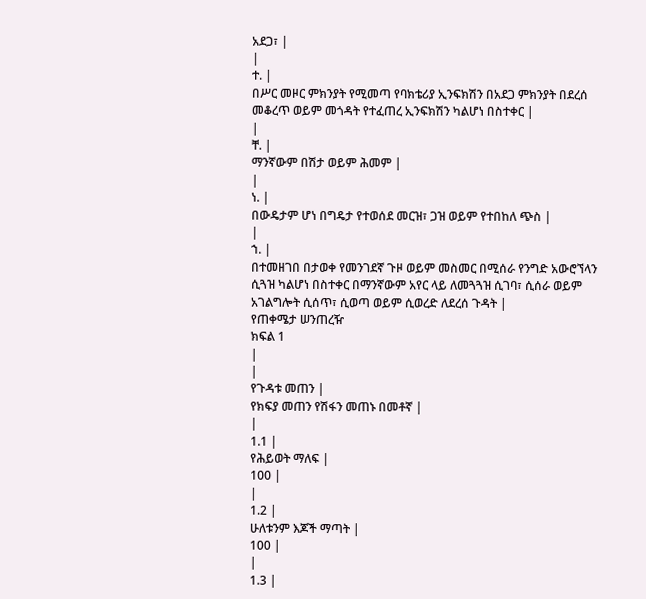አደጋ፣ |
|
ተ. |
በሥር መዞር ምክንያት የሚመጣ የባክቴሪያ ኢንፍክሽን በአደጋ ምክንያት በደረሰ መቆረጥ ወይም መጎዳት የተፈጠረ ኢንፍክሽን ካልሆነ በስተቀር |
|
ቸ. |
ማንኛውም በሽታ ወይም ሕመም |
|
ነ. |
በውዴታም ሆነ በግዴታ የተወሰደ መርዝ፣ ጋዝ ወይም የተበከለ ጭስ |
|
ኀ. |
በተመዘገበ በታወቀ የመንገደኛ ጉዞ ወይም መስመር በሚሰራ የንግድ አውሮኘላን ሲጓዝ ካልሆነ በስተቀር በማንኛውም አየር ላይ ለመጓጓዝ ሲገባ፣ ሲሰራ ወይም አገልግሎት ሲሰጥ፣ ሲወጣ ወይም ሲወረድ ለደረሰ ጉዳት |
የጠቀሜታ ሠንጠረዥ
ክፍል 1
|
|
የጉዳቱ መጠን |
የክፍያ መጠን የሽፋን መጠኑ በመቶኛ |
|
1.1 |
የሕይወት ማለፍ |
100 |
|
1.2 |
ሁለቱንም እጆች ማጣት |
100 |
|
1.3 |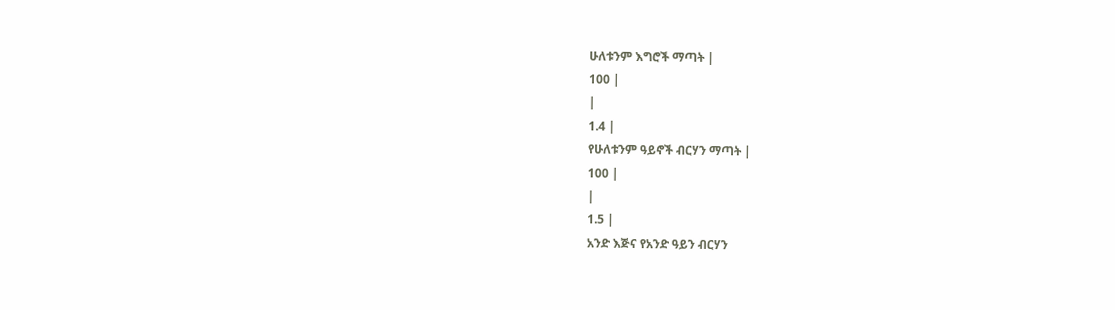ሁለቱንም እግሮች ማጣት |
100 |
|
1.4 |
የሁለቱንም ዓይኖች ብርሃን ማጣት |
100 |
|
1.5 |
አንድ እጅና የአንድ ዓይን ብርሃን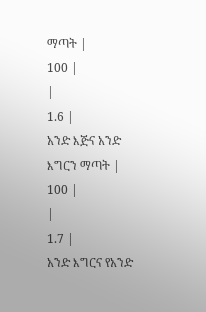ማጣት |
100 |
|
1.6 |
አንድ እጅና አንድ እግርን ማጣት |
100 |
|
1.7 |
አንድ እግርና የአንድ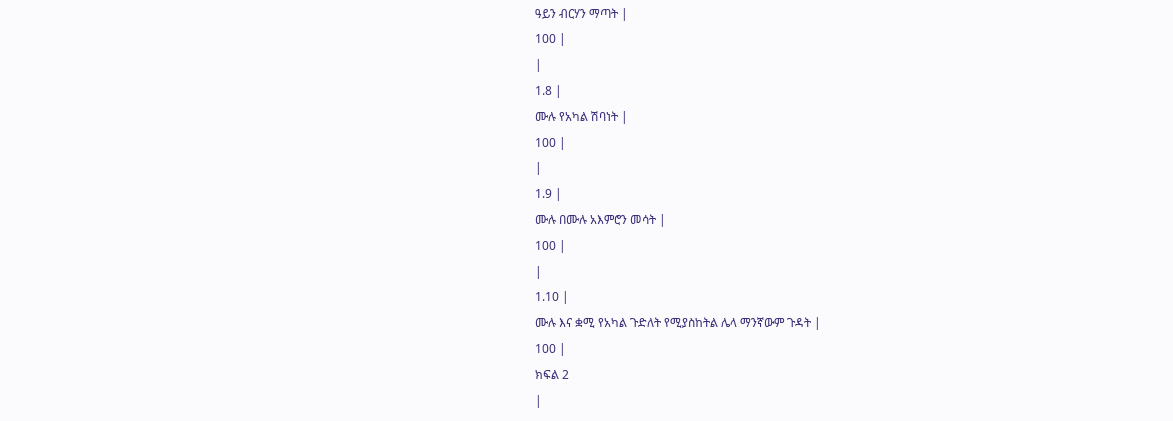ዓይን ብርሃን ማጣት |
100 |
|
1.8 |
ሙሉ የአካል ሽባነት |
100 |
|
1.9 |
ሙሉ በሙሉ አእምሮን መሳት |
100 |
|
1.10 |
ሙሉ እና ቋሚ የአካል ጉድለት የሚያስከትል ሌላ ማንኛውም ጉዳት |
100 |
ክፍል 2
|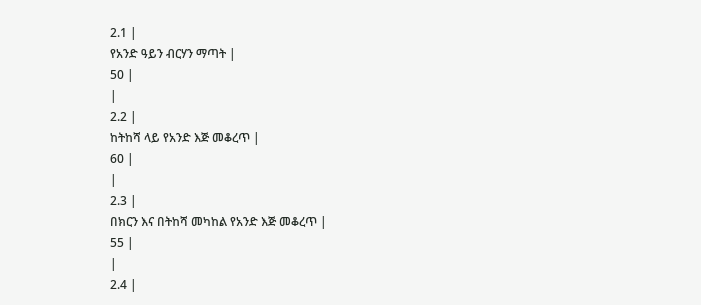2.1 |
የአንድ ዓይን ብርሃን ማጣት |
50 |
|
2.2 |
ከትከሻ ላይ የአንድ እጅ መቆረጥ |
60 |
|
2.3 |
በክርን እና በትከሻ መካከል የአንድ እጅ መቆረጥ |
55 |
|
2.4 |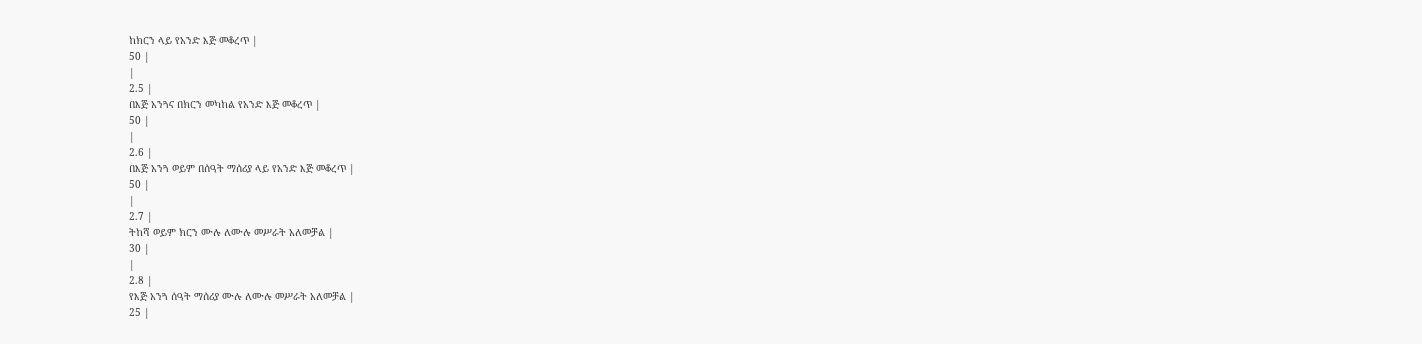ከክርን ላይ የአንድ እጅ መቆረጥ |
50 |
|
2.5 |
በእጅ አንጓና በክርን መካከል የአንድ እጅ መቆረጥ |
50 |
|
2.6 |
በእጅ አንጓ ወይም በሰዓት ማሰሪያ ላይ የአንድ እጅ መቆረጥ |
50 |
|
2.7 |
ትከሻ ወይም ክርን ሙሉ ለሙሉ መሥራት አለመቻል |
30 |
|
2.8 |
የእጅ አንጓ ሰዓት ማሰሪያ ሙሉ ለሙሉ መሥራት አለመቻል |
25 |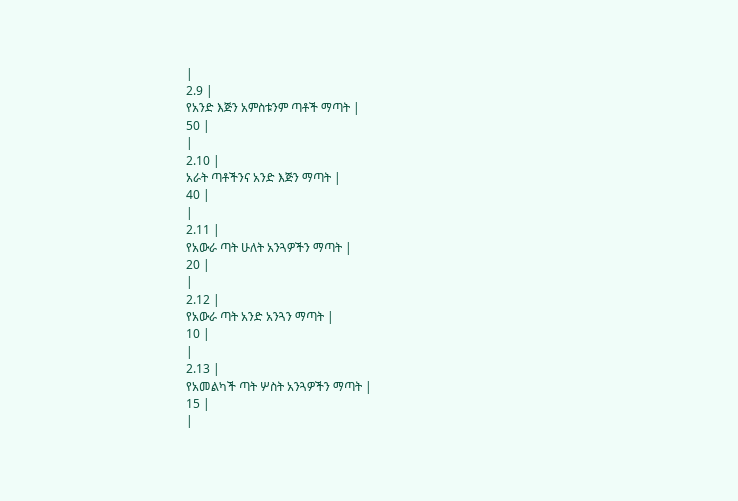|
2.9 |
የአንድ እጅን አምስቱንም ጣቶች ማጣት |
50 |
|
2.10 |
አራት ጣቶችንና አንድ እጅን ማጣት |
40 |
|
2.11 |
የአውራ ጣት ሁለት አንጓዎችን ማጣት |
20 |
|
2.12 |
የአውራ ጣት አንድ አንጓን ማጣት |
10 |
|
2.13 |
የአመልካች ጣት ሦስት አንጓዎችን ማጣት |
15 |
|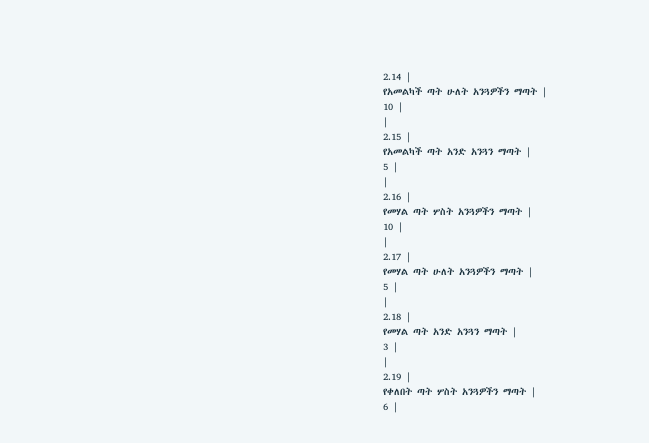2.14 |
የአመልካች ጣት ሁለት አንጓዎችን ማጣት |
10 |
|
2.15 |
የአመልካች ጣት አንድ አንጓን ማጣት |
5 |
|
2.16 |
የመሃል ጣት ሦስት አንጓዎችን ማጣት |
10 |
|
2.17 |
የመሃል ጣት ሁለት አንጓዎችን ማጣት |
5 |
|
2.18 |
የመሃል ጣት አንድ አንጓን ማጣት |
3 |
|
2.19 |
የቀለበት ጣት ሦስት አንጓዎችን ማጣት |
6 |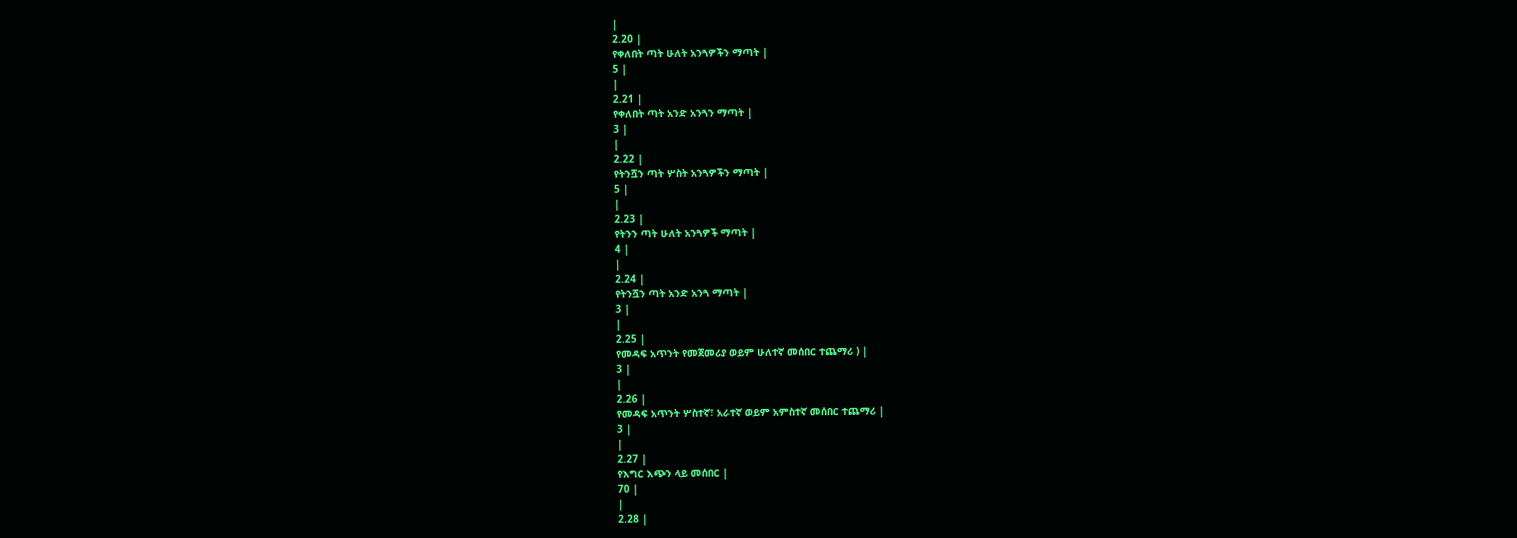|
2.20 |
የቀለበት ጣት ሁለት አንጓዎችን ማጣት |
5 |
|
2.21 |
የቀለበት ጣት አንድ አንጓን ማጣት |
3 |
|
2.22 |
የትንሿን ጣት ሦስት አንጓዎችን ማጣት |
5 |
|
2.23 |
የትንን ጣት ሁለት አንጓዎች ማጣት |
4 |
|
2.24 |
የትንሿን ጣት አንድ አንጓ ማጣት |
3 |
|
2.25 |
የመዳፍ አጥንት የመጀመሪያ ወይም ሁለተኛ መሰበር ተጨማሪ ) |
3 |
|
2.26 |
የመዳፍ አጥንት ሦስተኛ፣ አራተኛ ወይም አምስተኛ መሰበር ተጨማሪ |
3 |
|
2.27 |
የእግር እጭን ላይ መሰበር |
70 |
|
2.28 |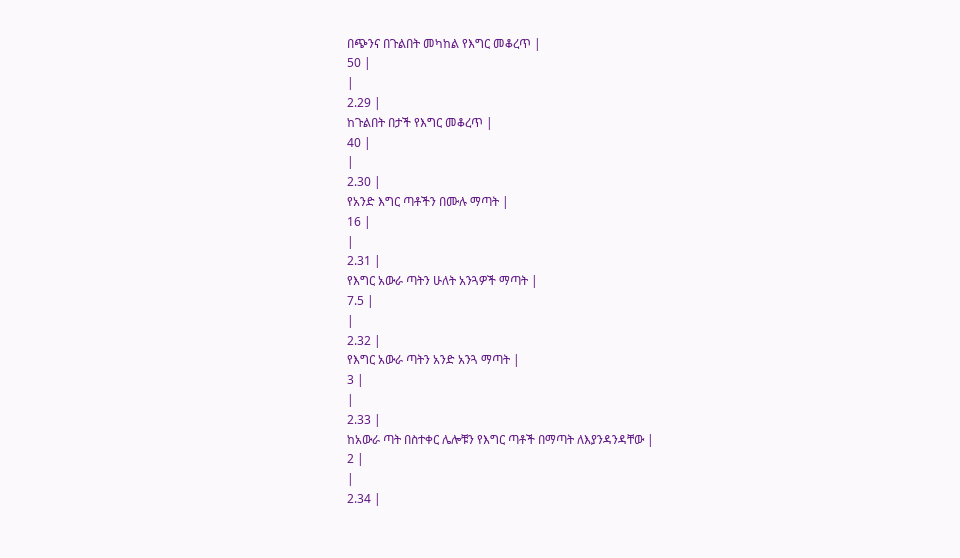በጭንና በጉልበት መካከል የእግር መቆረጥ |
50 |
|
2.29 |
ከጉልበት በታች የእግር መቆረጥ |
40 |
|
2.30 |
የአንድ እግር ጣቶችን በሙሉ ማጣት |
16 |
|
2.31 |
የእግር አውራ ጣትን ሁለት አንጓዎች ማጣት |
7.5 |
|
2.32 |
የእግር አውራ ጣትን አንድ አንጓ ማጣት |
3 |
|
2.33 |
ከአውራ ጣት በስተቀር ሌሎቹን የእግር ጣቶች በማጣት ለእያንዳንዳቸው |
2 |
|
2.34 |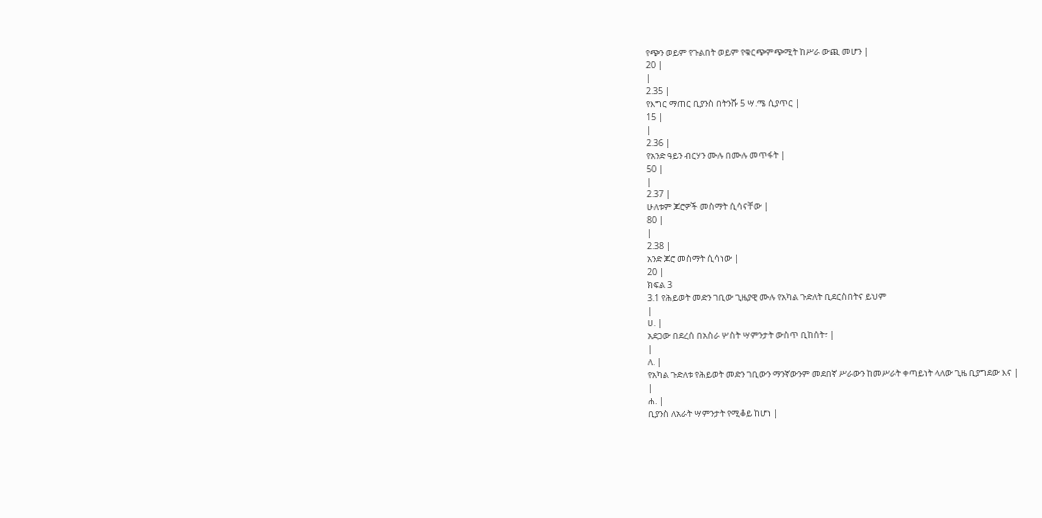የጭን ወይም የጉልበት ወይም የቁርጭምጭሚት ከሥራ ውጪ መሆን |
20 |
|
2.35 |
የእግር ማጠር ቢያንስ በትንሹ 5 ሣ.ሜ ሲያጥር |
15 |
|
2.36 |
የአንድ ዓይን ብርሃን ሙሉ በሙሉ መጥፋት |
50 |
|
2.37 |
ሁለቱም ጆሮዎች መስማት ሲሳናቸው |
80 |
|
2.38 |
አንድ ጆሮ መስማት ሲሳነው |
20 |
ክፍል 3
3.1 የሕይወት መድን ገቢው ጊዜያዊ ሙሉ የአካል ጉድለት ቢደርስበትና ይህም
|
ሀ. |
አደጋው በደረሰ በአስራ ሦስት ሣምንታት ውስጥ ቢከሰት፣ |
|
ለ. |
የአካል ጉድለቱ የሕይወት መድን ገቢውን ማንኛውንም መደበኛ ሥራውን ከመሥራት ቀጣይነት ላለው ጊዜ ቢያግደው እና |
|
ሐ. |
ቢያንስ ለአራት ሣምንታት የሚቆይ ከሆነ |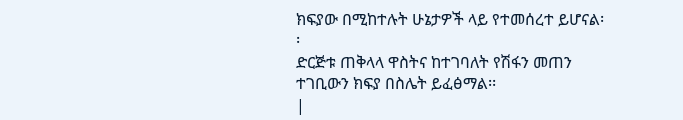ክፍያው በሚከተሉት ሁኔታዎች ላይ የተመሰረተ ይሆናል፡፡
ድርጅቱ ጠቅላላ ዋስትና ከተገባለት የሽፋን መጠን ተገቢውን ክፍያ በስሌት ይፈፅማል፡፡
|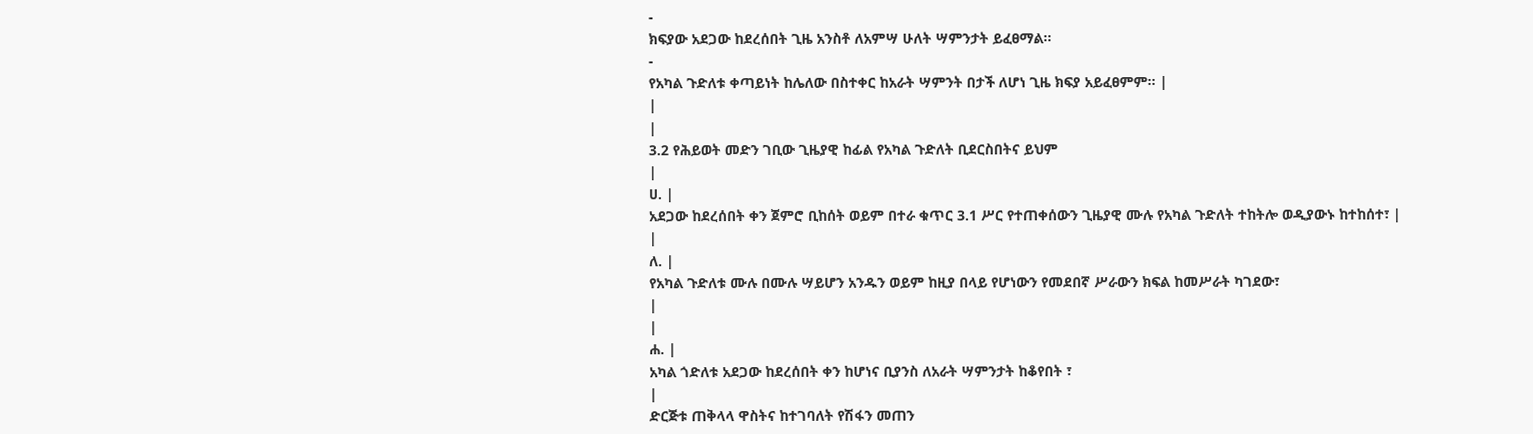-
ክፍያው አደጋው ከደረሰበት ጊዜ አንስቶ ለአምሣ ሁለት ሣምንታት ይፈፀማል፡፡
-
የአካል ጉድለቱ ቀጣይነት ከሌለው በስተቀር ከአራት ሣምንት በታች ለሆነ ጊዜ ክፍያ አይፈፀምም፡፡ |
|
|
3.2 የሕይወት መድን ገቢው ጊዜያዊ ከፊል የአካል ጉድለት ቢደርስበትና ይህም
|
ሀ. |
አደጋው ከደረሰበት ቀን ጀምሮ ቢከሰት ወይም በተራ ቁጥር 3.1 ሥር የተጠቀሰውን ጊዜያዊ ሙሉ የአካል ጉድለት ተከትሎ ወዲያውኑ ከተከሰተ፣ |
|
ለ. |
የአካል ጉድለቱ ሙሉ በሙሉ ሣይሆን አንዱን ወይም ከዚያ በላይ የሆነውን የመደበኛ ሥራውን ክፍል ከመሥራት ካገደው፣
|
|
ሐ. |
አካል ጎድለቱ አደጋው ከደረሰበት ቀን ከሆነና ቢያንስ ለአራት ሣምንታት ከቆየበት ፣
|
ድርጅቱ ጠቅላላ ዋስትና ከተገባለት የሽፋን መጠን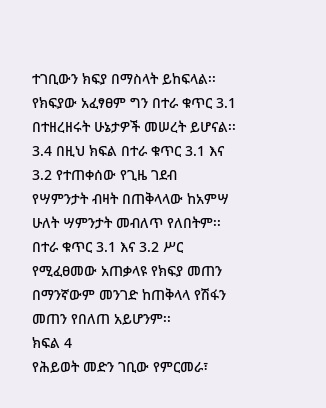ተገቢውን ክፍያ በማስላት ይከፍላል፡፡ የክፍያው አፈፃፀም ግን በተራ ቁጥር 3.1 በተዘረዘሩት ሁኔታዎች መሠረት ይሆናል፡፡ 3.4 በዚህ ክፍል በተራ ቁጥር 3.1 እና 3.2 የተጠቀሰው የጊዜ ገደብ የሣምንታት ብዛት በጠቅላላው ከአምሣ ሁለት ሣምንታት መብለጥ የለበትም፡፡ በተራ ቁጥር 3.1 እና 3.2 ሥር የሚፈፀመው አጠቃላዩ የክፍያ መጠን በማንኛውም መንገድ ከጠቅላላ የሽፋን መጠን የበለጠ አይሆንም፡፡
ክፍል 4
የሕይወት መድን ገቢው የምርመራ፣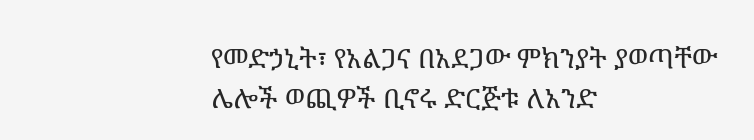የመድኃኒት፣ የአልጋና በአደጋው ምክንያት ያወጣቸው ሌሎች ወጪዎች ቢኖሩ ድርጅቱ ለአንድ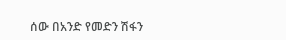ሰው በአንድ የመድን ሽፋን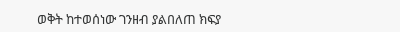ወቅት ከተወሰነው ገንዘብ ያልበለጠ ክፍያ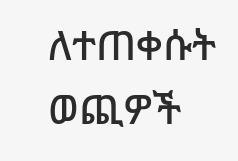ለተጠቀሱት ወጪዎች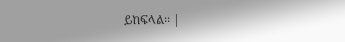ይከፍላል፡፡ |